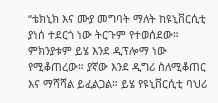“ቴክኒክ እና ሙያ መግባት ማለት ከዩኒቨርሲቲ ያነሰ ተደርጎ ነው ትርጉም የተወሰደው። ምክንያቱም ይሄ እንደ ዲፕሎማ ነው የሚቆጠረው። ያኛው እንደ ዲግሪ ስለሚቆጠር እና ማሻሻል ይፈልጋል። ይሄ የዩኒቨርሲቲ ባህሪ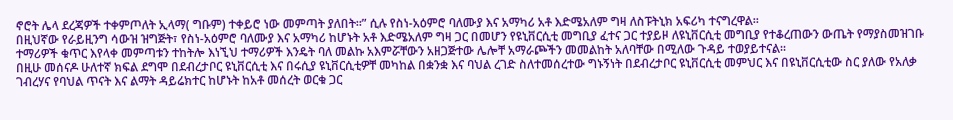ኖሮት ሌላ ደረጃዎች ተቀምጦለት ኢላማ( ግቡም) ተቀይሮ ነው መምጣት ያለበት።” ሲሉ የስነ-አዕምሮ ባለሙያ እና አማካሪ አቶ እድሜአለም ግዛ ለስፑትኒክ አፍሪካ ተናግረዋል፡፡
በዚህኛው የራይዚንግ ሳውዝ ዝግጅት፣ የስነ-አዕምሮ ባለሙያ እና አማካሪ ከሆኑት አቶ እድሜአለም ግዛ ጋር በመሆን የዩኒቨርሲቲ መግቢያ ፈተና ጋር ተያይዞ ለዩኒቨርሲቲ መግቢያ የተቆረጠውን ውጤት የማያስመዝገቡ ተማሪዎች ቁጥር እየላቀ መምጣቱን ተከትሎ እነኚህ ተማሪዎች እንዴት ባለ መልኩ አእምሯቸውን አዘጋጅተው ሌሎቸ አማራጮችን መመልከት አለባቸው በሚለው ጉዳይ ተወያይተናል፡፡
በዚሁ መሰናዶ ሁለተኛ ክፍል ደግሞ በደብረታቦር ዩኒቨርሲቲ እና በሩሲያ ዩኒቨርሲቲዎቸ መካከል በቋንቋ እና ባህል ረገድ ስለተመሰረተው ግኑኝነት በደብረታቦር ዩኒቨርሲቲ መምህር እና በዩኒቨርሲቲው ስር ያለው የአለቃ ገብረሃና የባህል ጥናት እና ልማት ዳይሬክተር ከሆኑት ከአቶ መሰረት ወርቁ ጋር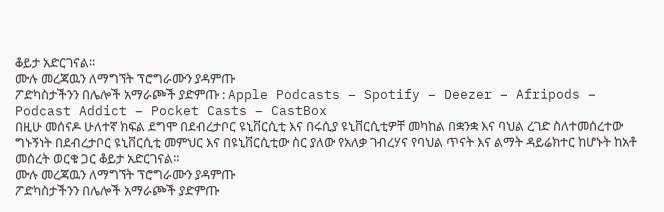ቆይታ አድርገናል፡፡
ሙሉ መረጃዉን ለማግኘት ፕሮግራሙን ያዳምጡ
ፖድካስታችንን በሌሎች አማራጮች ያድምጡ : Apple Podcasts – Spotify – Deezer – Afripods – Podcast Addict – Pocket Casts – CastBox
በዚሁ መሰናዶ ሁለተኛ ክፍል ደግሞ በደብረታቦር ዩኒቨርሲቲ እና በሩሲያ ዩኒቨርሲቲዎቸ መካከል በቋንቋ እና ባህል ረገድ ስለተመሰረተው ግኑኝነት በደብረታቦር ዩኒቨርሲቲ መምህር እና በዩኒቨርሲቲው ስር ያለው የአለቃ ገብረሃና የባህል ጥናት እና ልማት ዳይሬክተር ከሆኑት ከአቶ መሰረት ወርቁ ጋር ቆይታ አድርገናል፡፡
ሙሉ መረጃዉን ለማግኘት ፕሮግራሙን ያዳምጡ
ፖድካስታችንን በሌሎች አማራጮች ያድምጡ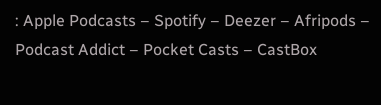: Apple Podcasts – Spotify – Deezer – Afripods – Podcast Addict – Pocket Casts – CastBox